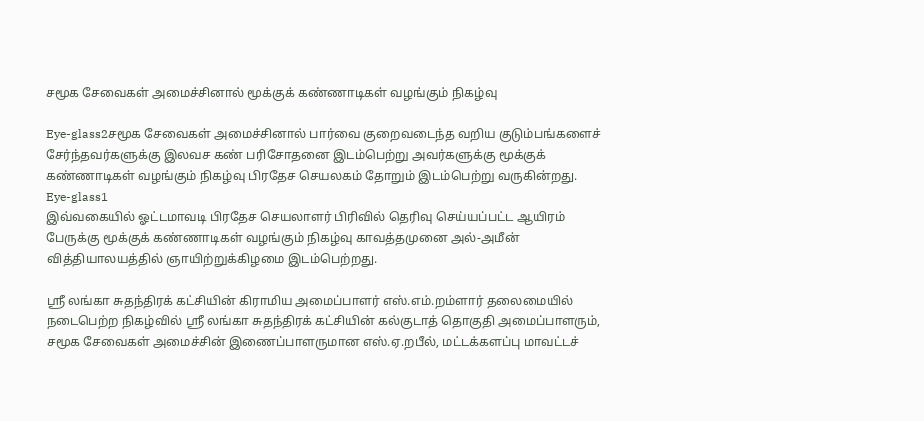சமூக சேவைகள் அமைச்சினால் மூக்குக் கண்ணாடிகள் வழங்கும் நிகழ்வு

Eye-glass2சமூக சேவைகள் அமைச்சினால் பார்வை குறைவடைந்த வறிய குடும்பங்களைச் சேர்ந்தவர்களுக்கு இலவச கண் பரிசோதனை இடம்பெற்று அவர்களுக்கு மூக்குக் கண்ணாடிகள் வழங்கும் நிகழ்வு பிரதேச செயலகம் தோறும் இடம்பெற்று வருகின்றது.
Eye-glass1
இவ்வகையில் ஓட்டமாவடி பிரதேச செயலாளர் பிரிவில் தெரிவு செய்யப்பட்ட ஆயிரம் பேருக்கு மூக்குக் கண்ணாடிகள் வழங்கும் நிகழ்வு காவத்தமுனை அல்-அமீன் வித்தியாலயத்தில் ஞாயிற்றுக்கிழமை இடம்பெற்றது.

ஸ்ரீ லங்கா சுதந்திரக் கட்சியின் கிராமிய அமைப்பாளர் எஸ்.எம்.றம்ளார் தலைமையில் நடைபெற்ற நிகழ்வில் ஸ்ரீ லங்கா சுதந்திரக் கட்சியின் கல்குடாத் தொகுதி அமைப்பாளரும், சமூக சேவைகள் அமைச்சின் இணைப்பாளருமான எஸ்.ஏ.றபீல், மட்டக்களப்பு மாவட்டச்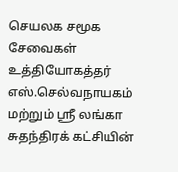செயலக சமூக சேவைகள் உத்தியோகத்தர் எஸ்.செல்வநாயகம் மற்றும் ஸ்ரீ லங்கா சுதந்திரக் கட்சியின்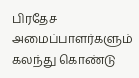பிரதேச அமைப்பாளர்களும் கலந்து கொண்டு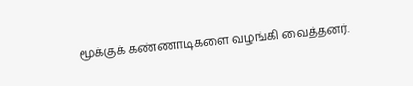மூக்குக் கண்ணாடிகளை வழங்கி வைத்தனர்.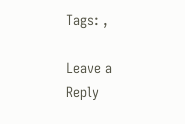Tags: ,

Leave a Reply